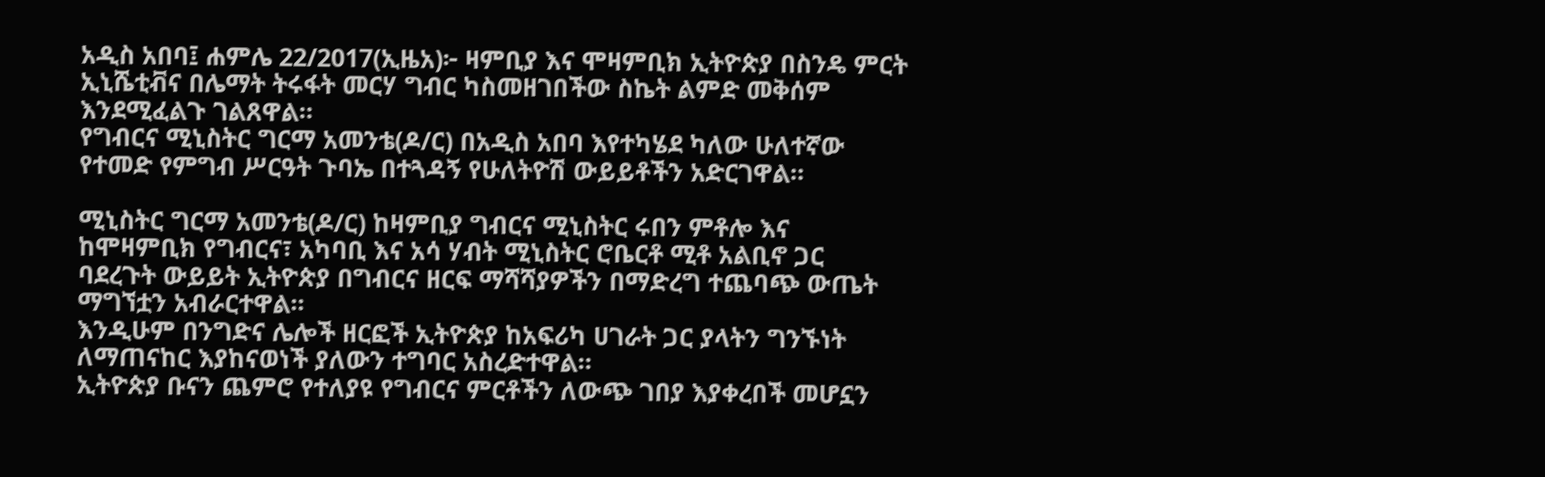አዲስ አበባ፤ ሐምሌ 22/2017(ኢዜአ)፦ ዛምቢያ እና ሞዛምቢክ ኢትዮጵያ በስንዴ ምርት ኢኒሼቲቭና በሌማት ትሩፋት መርሃ ግብር ካስመዘገበችው ስኬት ልምድ መቅሰም እንደሚፈልጉ ገልጸዋል።
የግብርና ሚኒስትር ግርማ አመንቴ(ዶ/ር) በአዲስ አበባ እየተካሄደ ካለው ሁለተኛው የተመድ የምግብ ሥርዓት ጉባኤ በተጓዳኝ የሁለትዮሽ ውይይቶችን አድርገዋል።

ሚኒስትር ግርማ አመንቴ(ዶ/ር) ከዛምቢያ ግብርና ሚኒስትር ሩበን ምቶሎ እና ከሞዛምቢክ የግብርና፣ አካባቢ እና አሳ ሃብት ሚኒስትር ሮቤርቶ ሚቶ አልቢኖ ጋር ባደረጉት ውይይት ኢትዮጵያ በግብርና ዘርፍ ማሻሻያዎችን በማድረግ ተጨባጭ ውጤት ማግኘቷን አብራርተዋል፡፡
እንዲሁም በንግድና ሌሎች ዘርፎች ኢትዮጵያ ከአፍሪካ ሀገራት ጋር ያላትን ግንኙነት ለማጠናከር እያከናወነች ያለውን ተግባር አስረድተዋል።
ኢትዮጵያ ቡናን ጨምሮ የተለያዩ የግብርና ምርቶችን ለውጭ ገበያ እያቀረበች መሆኗን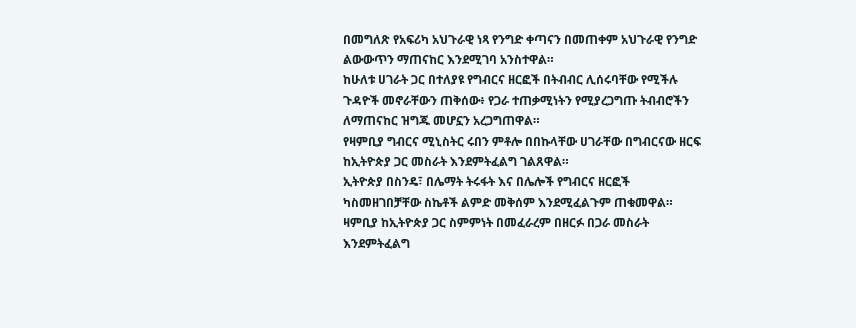በመግለጽ የአፍሪካ አህጉራዊ ነጻ የንግድ ቀጣናን በመጠቀም አህጉራዊ የንግድ ልውውጥን ማጠናከር እንደሚገባ አንስተዋል።
ከሁለቱ ሀገራት ጋር በተለያዩ የግብርና ዘርፎች በትብብር ሊሰሩባቸው የሚችሉ ጉዳዮች መኖራቸውን ጠቅሰው፥ የጋራ ተጠቃሚነትን የሚያረጋግጡ ትብብሮችን ለማጠናከር ዝግጁ መሆኗን አረጋግጠዋል።
የዛምቢያ ግብርና ሚኒስትር ሩበን ምቶሎ በበኩላቸው ሀገራቸው በግብርናው ዘርፍ ከኢትዮጵያ ጋር መስራት እንደምትፈልግ ገልጸዋል።
ኢትዮጵያ በስንዴ፣ በሌማት ትሩፋት እና በሌሎች የግብርና ዘርፎች ካስመዘገበቻቸው ስኬቶች ልምድ መቅሰም እንደሚፈልጉም ጠቁመዋል።
ዛምቢያ ከኢትዮጵያ ጋር ስምምነት በመፈራረም በዘርፉ በጋራ መስራት እንደምትፈልግ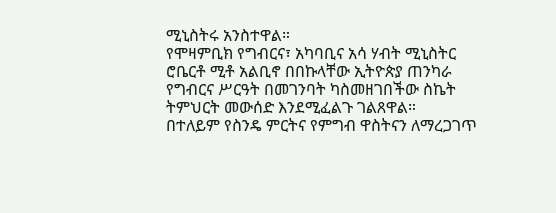ሚኒስትሩ አንስተዋል።
የሞዛምቢክ የግብርና፣ አካባቢና አሳ ሃብት ሚኒስትር ሮቤርቶ ሚቶ አልቢኖ በበኩላቸው ኢትዮጵያ ጠንካራ የግብርና ሥርዓት በመገንባት ካስመዘገበችው ስኬት ትምህርት መውሰድ እንደሚፈልጉ ገልጸዋል።
በተለይም የስንዴ ምርትና የምግብ ዋስትናን ለማረጋገጥ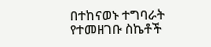በተከናወኑ ተግባራት የተመዘገቡ ስኬቶች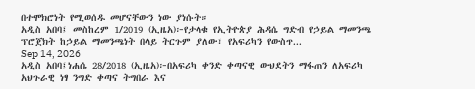በተሞክሮነት የሚወሰዱ መሆናቸውን ነው ያነሱት።
አዲስ አበባ፤ መስከረም 1/2019 (ኢዜአ)፦የታላቁ የኢትዮጵያ ሕዳሴ ግድብ የኃይል ማመንጫ ፕሮጀክት ከኃይል ማመንጫነት በላይ ትርጉም ያለው፣ የአፍሪካን የውስጥ...
Sep 14, 2026
አዲስ አበባ፤ነሐሴ 28/2018 (ኢዜአ)፦በአፍሪካ ቀንድ ቀጣናዊ ውህደትን ማፋጠን ለአፍሪካ አህጉራዊ ነፃ ንግድ ቀጣና ትግበራ እና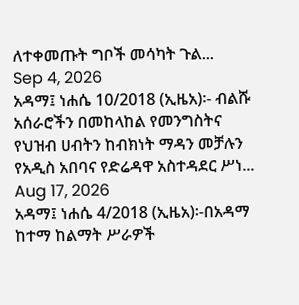ለተቀመጡት ግቦች መሳካት ጉል...
Sep 4, 2026
አዳማ፤ ነሐሴ 10/2018 (ኢዜአ)፡- ብልሹ አሰራሮችን በመከላከል የመንግስትና የህዝብ ሀብትን ከብክነት ማዳን መቻሉን የአዲስ አበባና የድሬዳዋ አስተዳደር ሥነ...
Aug 17, 2026
አዳማ፤ ነሐሴ 4/2018 (ኢዜአ)፡-በአዳማ ከተማ ከልማት ሥራዎች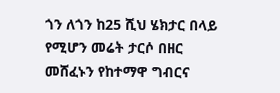ጎን ለጎን ከ25 ሺህ ሄክታር በላይ የሚሆን መሬት ታርሶ በዘር መሸፈኑን የከተማዋ ግብርና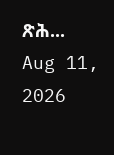ጽሕ...
Aug 11, 2026